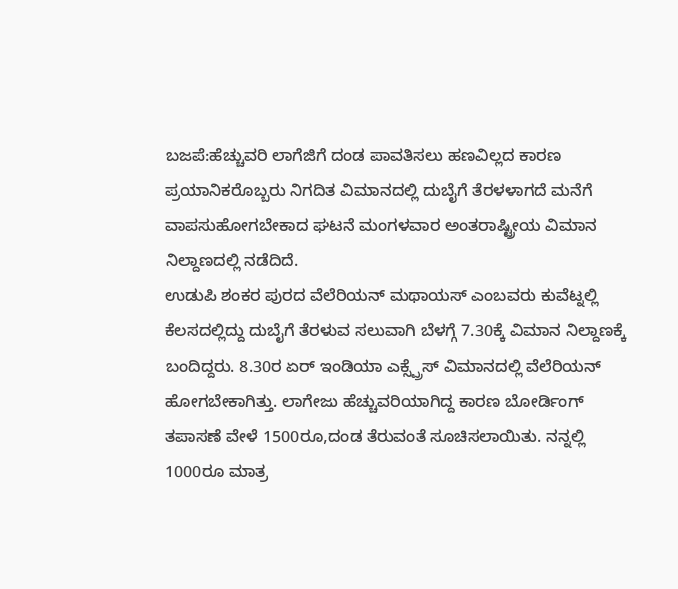ಬಜಪೆ:ಹೆಚ್ಚುವರಿ ಲಾಗೆಜಿಗೆ ದಂಡ ಪಾವತಿಸಲು ಹಣವಿಲ್ಲದ ಕಾರಣ ಪ್ರಯಾನಿಕರೊಬ್ಬರು ನಿಗದಿತ ವಿಮಾನದಲ್ಲಿ ದುಬೈಗೆ ತೆರಳಳಾಗದೆ ಮನೆಗೆ ವಾಪಸುಹೋಗಬೇಕಾದ ಘಟನೆ ಮಂಗಳವಾರ ಅಂತರಾಷ್ಟ್ರೀಯ ವಿಮಾನ ನಿಲ್ದಾಣದಲ್ಲಿ ನಡೆದಿದೆ.
ಉಡುಪಿ ಶಂಕರ ಪುರದ ವೆಲೆರಿಯನ್ ಮಥಾಯಸ್ ಎಂಬವರು ಕುವೆಟ್ನಲ್ಲಿ ಕೆಲಸದಲ್ಲಿದ್ದು ದುಬೈಗೆ ತೆರಳುವ ಸಲುವಾಗಿ ಬೆಳಗ್ಗೆ 7.30ಕ್ಕೆ ವಿಮಾನ ನಿಲ್ದಾಣಕ್ಕೆ ಬಂದಿದ್ದರು. 8.30ರ ಏರ್ ಇಂಡಿಯಾ ಎಕ್ಸ್ಪ್ರೆಸ್ ವಿಮಾನದಲ್ಲಿ ವೆಲೆರಿಯನ್ ಹೋಗಬೇಕಾಗಿತ್ತು. ಲಾಗೇಜು ಹೆಚ್ಚುವರಿಯಾಗಿದ್ದ ಕಾರಣ ಬೋರ್ಡಿಂಗ್ ತಪಾಸಣೆ ವೇಳೆ 1500ರೂ,ದಂಡ ತೆರುವಂತೆ ಸೂಚಿಸಲಾಯಿತು. ನನ್ನಲ್ಲಿ 1000ರೂ ಮಾತ್ರ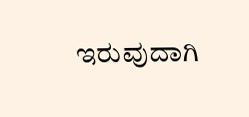ಇರುವುದಾಗಿ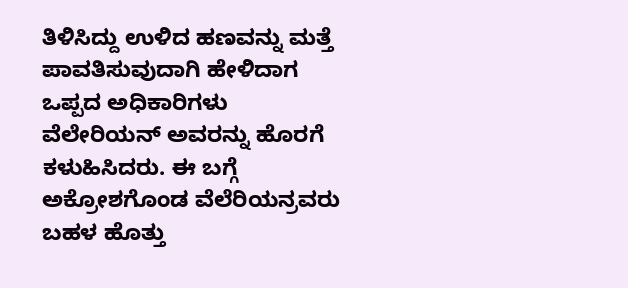ತಿಳಿಸಿದ್ದು ಉಳಿದ ಹಣವನ್ನು ಮತ್ತೆ ಪಾವತಿಸುವುದಾಗಿ ಹೇಳಿದಾಗ ಒಪ್ಪದ ಅಧಿಕಾರಿಗಳು ವೆಲೇರಿಯನ್ ಅವರನ್ನು ಹೊರಗೆ ಕಳುಹಿಸಿದರು. ಈ ಬಗ್ಗೆ ಅಕ್ರೋಶಗೊಂಡ ವೆಲೆರಿಯನ್ರವರು ಬಹಳ ಹೊತ್ತು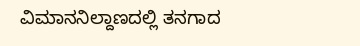ವಿಮಾನನಿಲ್ದಾಣದಲ್ಲಿ ತನಗಾದ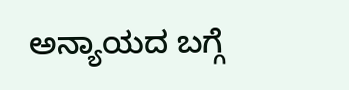ಅನ್ಯಾಯದ ಬಗ್ಗೆ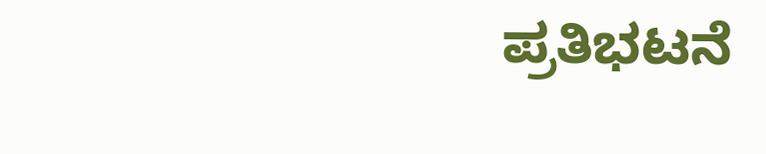ಪ್ರತಿಭಟನೆ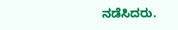ನಡೆಸಿದರು.